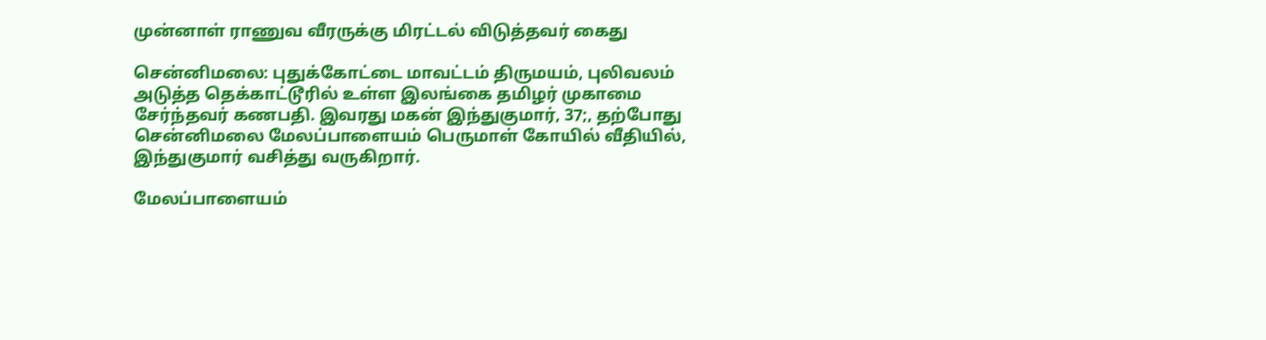முன்னாள் ராணுவ வீரருக்கு மிரட்டல் விடுத்தவர் கைது

சென்னிமலை: புதுக்கோட்டை மாவட்டம் திருமயம், புலிவலம் அடுத்த தெக்காட்டூரில் உள்ள இலங்கை தமிழர் முகாமை சேர்ந்தவர் கணபதி. இவரது மகன் இந்துகுமார், 37;, தற்போது சென்னிமலை மேலப்பாளையம் பெருமாள் கோயில் வீதியில், இந்துகுமார் வசித்து வருகிறார்.

மேலப்பாளையம்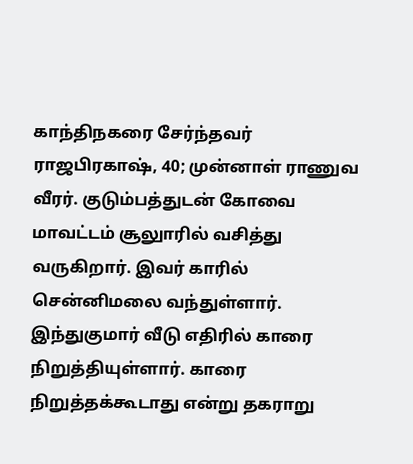காந்திநகரை சேர்ந்தவர் ராஜபிரகாஷ், 40; முன்னாள் ராணுவ வீரர். குடும்பத்துடன் கோவை மாவட்டம் சூலுாரில் வசித்து வருகிறார். இவர் காரில் சென்னிமலை வந்துள்ளார். இந்துகுமார் வீடு எதிரில் காரை நிறுத்தியுள்ளார். காரை நிறுத்தக்கூடாது என்று தகராறு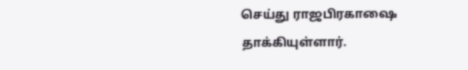செய்து ராஜபிரகாஷை தாக்கியுள்ளார்.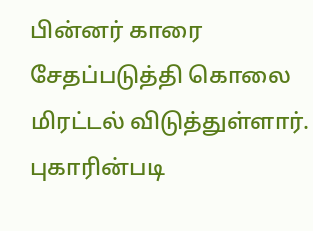பின்னர் காரை சேதப்படுத்தி கொலை மிரட்டல் விடுத்துள்ளார். புகாரின்படி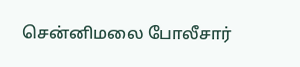சென்னிமலை போலீசார்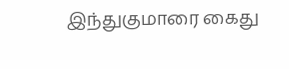இந்துகுமாரை கைது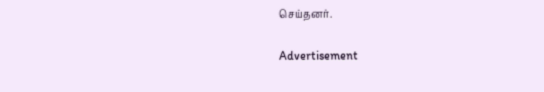செய்தனர்.

Advertisement